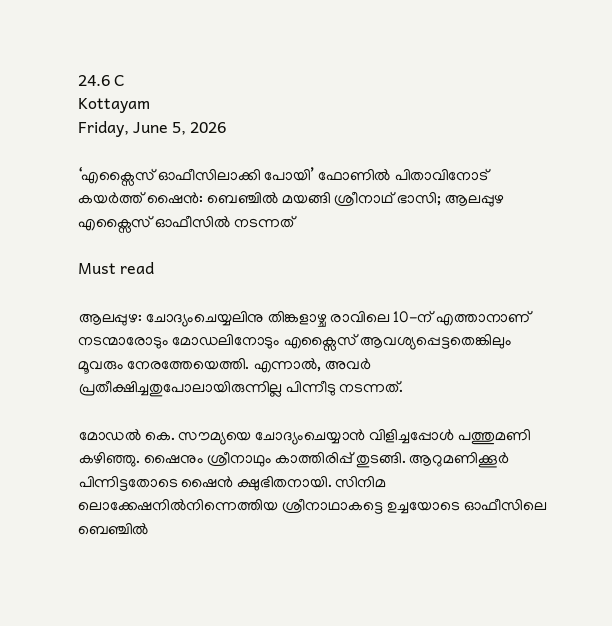24.6 C
Kottayam
Friday, June 5, 2026

‘എക്സൈസ് ഓഫീസിലാക്കി പോയി’ ഫോണിൽ പിതാവിനോട് കയർത്ത് ഷൈൻ: ബെഞ്ചിൽ മയങ്ങി ശ്രീനാഥ് ഭാസി; ആലപ്പുഴ എക്സൈസ് ഓഫീസിൽ നടന്നത്

Must read

ആലപ്പുഴ: ചോദ്യംചെയ്യലിനു തിങ്കളാഴ്ച രാവിലെ 10-ന്‌ എത്താനാണ് നടന്മാരോടും മോഡലിനോടും എക്സൈസ് ആവശ്യപ്പെട്ടതെങ്കിലും മൂവരും നേരത്തേയെത്തി. എന്നാൽ, അവർ പ്രതീക്ഷിച്ചതുപോലായിരുന്നില്ല പിന്നീടു നടന്നത്.

മോഡൽ കെ. സൗമ്യയെ ചോദ്യംചെയ്യാൻ വിളിച്ചപ്പോൾ പത്തുമണി കഴിഞ്ഞു. ഷൈനും ശ്രീനാഥും കാത്തിരിപ്പ്‌ തുടങ്ങി. ആറുമണിക്കൂർ പിന്നിട്ടതോടെ ഷൈൻ ക്ഷുഭിതനായി. സിനിമ ലൊക്കേഷനിൽനിന്നെത്തിയ ശ്രീനാഥാകട്ടെ ഉച്ചയോടെ ഓഫീസിലെ ബെഞ്ചിൽ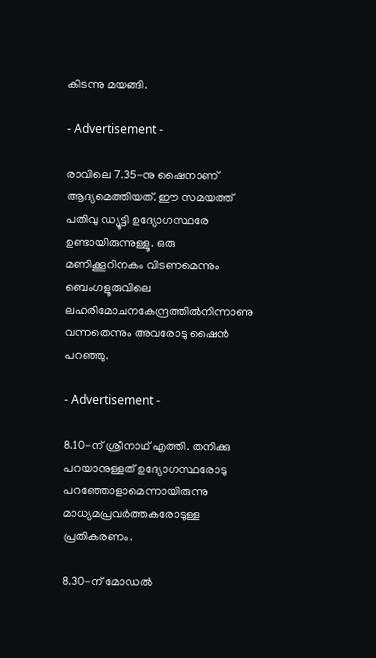കിടന്നു മയങ്ങി.

- Advertisement -

രാവിലെ 7.35-നു ഷൈനാണ് ആദ്യമെത്തിയത്. ഈ സമയത്ത് പതിവു ഡ്യൂട്ടി ഉദ്യോഗസ്ഥരേ ഉണ്ടായിരുന്നുള്ളൂ. ഒരു മണിക്കൂറിനകം വിടണമെന്നും ബെംഗളൂരുവിലെ ലഹരിമോചനകേന്ദ്രത്തിൽനിന്നാണു വന്നതെന്നും അവരോടു ഷൈൻ പറഞ്ഞു.

- Advertisement -

8.10-ന് ശ്രീനാഥ് എത്തി. തനിക്കു പറയാനുള്ളത് ഉദ്യോഗസ്ഥരോടു പറഞ്ഞോളാമെന്നായിരുന്നു മാധ്യമപ്രവർത്തകരോടുള്ള പ്രതികരണം.

8.30-ന് മോഡൽ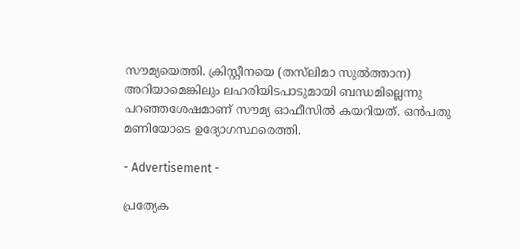സൗമ്യയെത്തി. ക്രിസ്റ്റീനയെ (തസ്‌ലിമാ സുൽത്താന) അറിയാമെങ്കിലും ലഹരിയിടപാടുമായി ബന്ധമില്ലെന്നു പറഞ്ഞശേഷമാണ് സൗമ്യ ഓഫീസിൽ കയറിയത്. ഒൻപതു മണിയോടെ ഉദ്യോഗസ്ഥരെത്തി.

- Advertisement -

പ്രത്യേക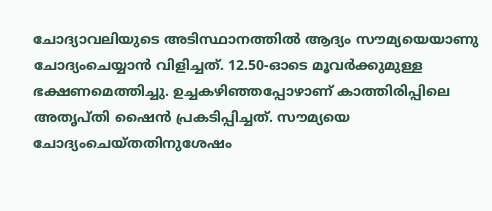ചോദ്യാവലിയുടെ അടിസ്ഥാനത്തിൽ ആദ്യം സൗമ്യയെയാണു ചോദ്യംചെയ്യാൻ വിളിച്ചത്. 12.50-ഓടെ മൂവർക്കുമുള്ള ഭക്ഷണമെത്തിച്ചു. ഉച്ചകഴിഞ്ഞപ്പോഴാണ് കാത്തിരിപ്പിലെ അതൃപ്തി ഷൈൻ പ്രകടിപ്പിച്ചത്. സൗമ്യയെ ചോദ്യംചെയ്തതിനുശേഷം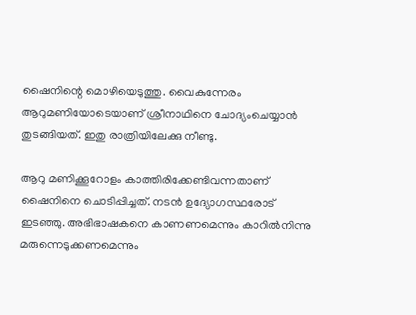ഷൈനിന്റെ മൊഴിയെടുത്തു. വൈകുന്നേരം ആറുമണിയോടെയാണ് ശ്രീനാഥിനെ ചോദ്യംചെയ്യാൻ തുടങ്ങിയത്. ഇതു രാത്രിയിലേക്കു നീണ്ടു.

ആറു മണിക്കൂറോളം കാത്തിരിക്കേണ്ടിവന്നതാണ് ഷൈനിനെ ചൊടിപ്പിച്ചത്. നടൻ ഉദ്യോഗസ്ഥരോട് ഇടഞ്ഞു. അഭിഭാഷകനെ കാണണമെന്നും കാറിൽനിന്നു മരുന്നെടുക്കണമെന്നും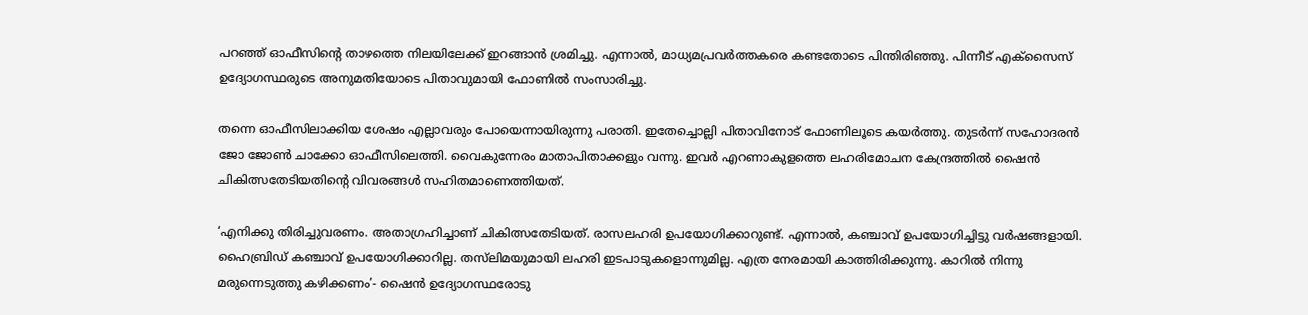പറഞ്ഞ് ഓഫീസിന്റെ താഴത്തെ നിലയിലേക്ക് ഇറങ്ങാൻ ശ്രമിച്ചു. എന്നാൽ, മാധ്യമപ്രവർത്തകരെ കണ്ടതോടെ പിന്തിരിഞ്ഞു. പിന്നീട് എക്സൈസ് ഉദ്യോഗസ്ഥരുടെ അനുമതിയോടെ പിതാവുമായി ഫോണിൽ സംസാരിച്ചു.

തന്നെ ഓഫീസിലാക്കിയ ശേഷം എല്ലാവരും പോയെന്നായിരുന്നു പരാതി. ഇതേച്ചൊല്ലി പിതാവിനോട് ഫോണിലൂടെ കയർത്തു. തുടർന്ന് സഹോദരൻ ജോ ജോൺ ചാക്കോ ഓഫീസിലെത്തി. വൈകുന്നേരം മാതാപിതാക്കളും വന്നു. ഇവർ എറണാകുളത്തെ ലഹരിമോചന കേന്ദ്രത്തിൽ ഷൈൻ ചികിത്സതേടിയതിന്റെ വിവരങ്ങൾ സഹിതമാണെത്തിയത്.

‘എനിക്കു തിരിച്ചുവരണം. അതാഗ്രഹിച്ചാണ് ചികിത്സതേടിയത്. രാസലഹരി ഉപയോഗിക്കാറുണ്ട്. എന്നാൽ, കഞ്ചാവ് ഉപയോഗിച്ചിട്ടു വർഷങ്ങളായി. ഹൈബ്രിഡ് കഞ്ചാവ് ഉപയോഗിക്കാറില്ല. തസ്‌ലിമയുമായി ലഹരി ഇടപാടുകളൊന്നുമില്ല. എത്ര നേരമായി കാത്തിരിക്കുന്നു. കാറിൽ നിന്നു മരുന്നെടുത്തു കഴിക്കണം’- ഷൈൻ ഉദ്യോഗസ്ഥരോടു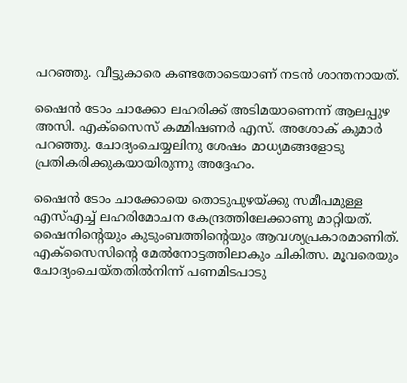പറഞ്ഞു. വീട്ടുകാരെ കണ്ടതോടെയാണ് നടൻ ശാന്തനായത്.

ഷൈൻ ടോം ചാക്കോ ലഹരിക്ക് അടിമയാണെന്ന് ആലപ്പുഴ അസി. എക്സൈസ് കമ്മിഷണർ എസ്. അശോക് കുമാർ പറഞ്ഞു. ചോദ്യംചെയ്യലിനു ശേഷം മാധ്യമങ്ങളോടു പ്രതികരിക്കുകയായിരുന്നു അദ്ദേഹം.

ഷൈൻ ടോം ചാക്കോയെ തൊടുപുഴയ്ക്കു സമീപമുള്ള എസ്എച്ച് ലഹരിമോചന കേന്ദ്രത്തിലേക്കാണു മാറ്റിയത്. ഷൈനിന്റെയും കുടുംബത്തിന്റെയും ആവശ്യപ്രകാരമാണിത്. എക്സൈസിന്റെ മേൽനോട്ടത്തിലാകും ചികിത്സ. മൂവരെയും ചോദ്യംചെയ്തതിൽനിന്ന് പണമിടപാടു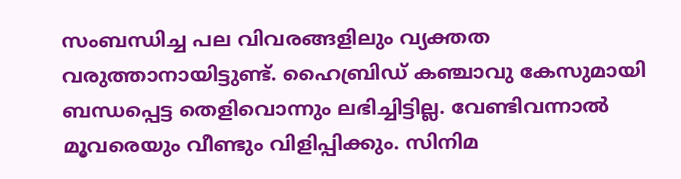സംബന്ധിച്ച പല വിവരങ്ങളിലും വ്യക്തത വരുത്താനായിട്ടുണ്ട്. ഹൈബ്രി‍ഡ് കഞ്ചാവു കേസുമായി ബന്ധപ്പെട്ട തെളിവൊന്നും ലഭിച്ചിട്ടില്ല. വേണ്ടിവന്നാൽ മൂവരെയും വീണ്ടും വിളിപ്പിക്കും. സിനിമ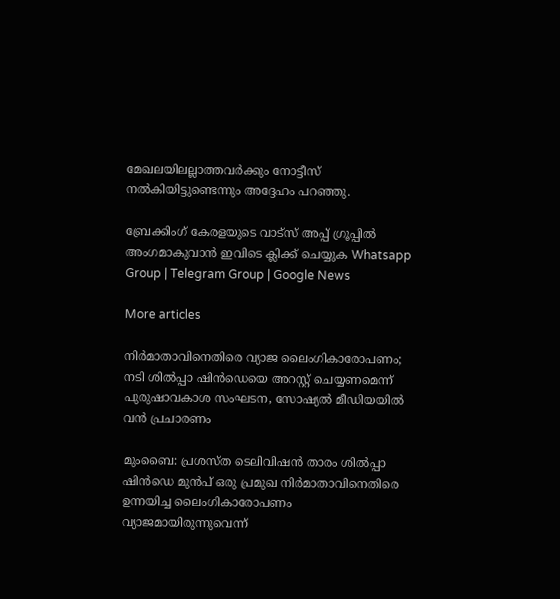മേഖലയിലല്ലാത്തവർക്കും നോട്ടീസ് നൽകിയിട്ടുണ്ടെന്നും അദ്ദേഹം പറഞ്ഞു.

ബ്രേക്കിംഗ് കേരളയുടെ വാട്സ് അപ്പ് ഗ്രൂപ്പിൽ അംഗമാകുവാൻ ഇവിടെ ക്ലിക്ക് ചെയ്യുക Whatsapp Group | Telegram Group | Google News

More articles

നിർമാതാവിനെതിരെ വ്യാജ ലൈംഗികാരോപണം; നടി ശിൽപ്പാ ഷിൻഡെയെ അറസ്റ്റ് ചെയ്യണമെന്ന് പുരുഷാവകാശ സംഘടന, സോഷ്യൽ മീഡിയയിൽ വൻ പ്രചാരണം

മുംബൈ: പ്രശസ്ത ടെലിവിഷൻ താരം ശിൽപ്പാ ഷിൻഡെ മുൻപ് ഒരു പ്രമുഖ നിർമാതാവിനെതിരെ ഉന്നയിച്ച ലൈംഗികാരോപണം വ്യാജമായിരുന്നുവെന്ന്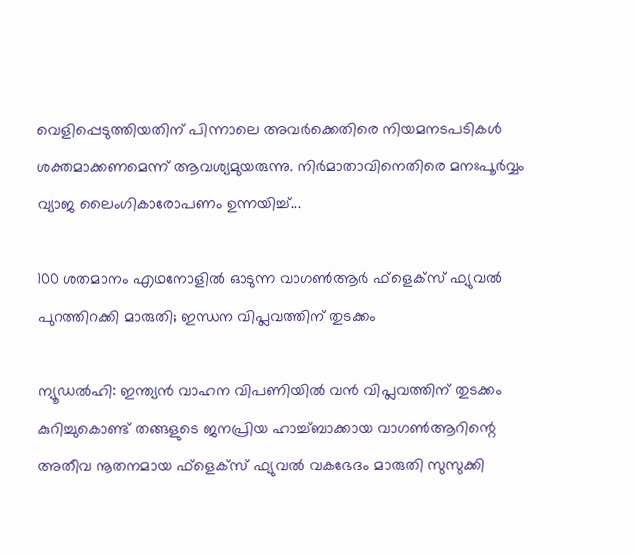വെളിപ്പെടുത്തിയതിന് പിന്നാലെ അവർക്കെതിരെ നിയമനടപടികൾ ശക്തമാക്കണമെന്ന് ആവശ്യമുയരുന്നു. നിർമാതാവിനെതിരെ മനഃപൂർവ്വം വ്യാജ ലൈംഗികാരോപണം ഉന്നയിച്ച്...

100 ശതമാനം എഥനോളിൽ ഓടുന്ന വാഗൺആർ ഫ്ളെക്സ് ഫ്യുവൽ പുറത്തിറക്കി മാരുതി; ഇന്ധന വിപ്ലവത്തിന് തുടക്കം

ന്യൂഡൽഹി: ഇന്ത്യൻ വാഹന വിപണിയിൽ വൻ വിപ്ലവത്തിന് തുടക്കം കുറിച്ചുകൊണ്ട് തങ്ങളുടെ ജനപ്രിയ ഹാച്ച്ബാക്കായ വാഗൺആറിന്റെ അതീവ നൂതനമായ ഫ്‌ളെക്‌സ് ഫ്യുവൽ വകഭേദം മാരുതി സുസുക്കി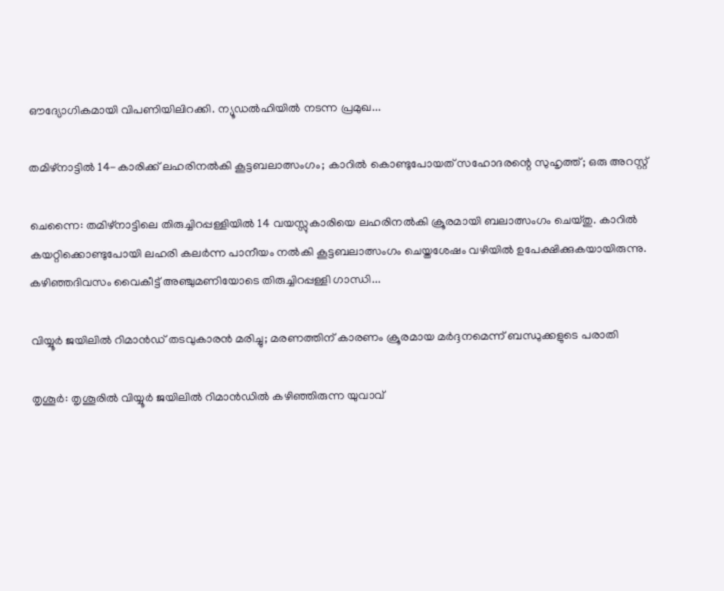ഔദ്യോഗികമായി വിപണിയിലിറക്കി. ന്യൂഡൽഹിയിൽ നടന്ന പ്രമുഖ...

തമിഴ്നാട്ടിൽ 14-കാരിക്ക് ലഹരിനൽകി കൂട്ടബലാത്സംഗം; കാറിൽ കൊണ്ടുപോയത് സഹോദരന്റെ സുഹൃത്ത്; ഒരു അറസ്റ്റ്

ചെന്നൈ: തമിഴ്നാട്ടിലെ തിരുച്ചിറപ്പള്ളിയിൽ 14 വയസ്സുകാരിയെ ലഹരിനൽകി ക്രൂരമായി ബലാത്സംഗം ചെയ്തു. കാറിൽ കയറ്റിക്കൊണ്ടുപോയി ലഹരി കലർന്ന പാനീയം നൽകി കൂട്ടബലാത്സംഗം ചെയ്തശേഷം വഴിയിൽ ഉപേക്ഷിക്കുകയായിരുന്നു. കഴിഞ്ഞദിവസം വൈകീട്ട് അഞ്ചുമണിയോടെ തിരുച്ചിറപ്പള്ളി ഗാന്ധി...

വിയ്യൂർ ജയിലിൽ റിമാൻഡ് തടവുകാരൻ മരിച്ചു; മരണത്തിന് കാരണം ക്രൂരമായ മർദ്ദനമെന്ന് ബന്ധുക്കളുടെ പരാതി

തൃശൂർ: തൃശൂരിൽ വിയ്യൂർ ജയിലിൽ റിമാൻഡിൽ കഴിഞ്ഞിരുന്ന യുവാവ്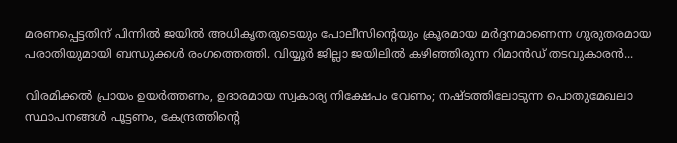മരണപ്പെട്ടതിന് പിന്നിൽ ജയിൽ അധികൃതരുടെയും പോലീസിന്റെയും ക്രൂരമായ മർദ്ദനമാണെന്ന ഗുരുതരമായ പരാതിയുമായി ബന്ധുക്കൾ രംഗത്തെത്തി. വിയ്യൂർ ജില്ലാ ജയിലിൽ കഴിഞ്ഞിരുന്ന റിമാൻഡ് തടവുകാരൻ...

വിരമിക്കൽ പ്രായം ഉയർത്തണം, ഉദാരമായ സ്വകാര്യ നിക്ഷേപം വേണം; നഷ്ടത്തിലോടുന്ന പൊതുമേഖലാ സ്ഥാപനങ്ങള്‍ പൂട്ടണം, കേന്ദ്രത്തിന്റെ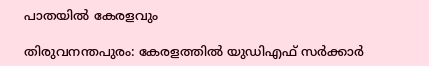പാതയില്‍ കേരളവും

തിരുവനന്തപുരം: കേരളത്തിൽ യുഡിഎഫ് സർക്കാർ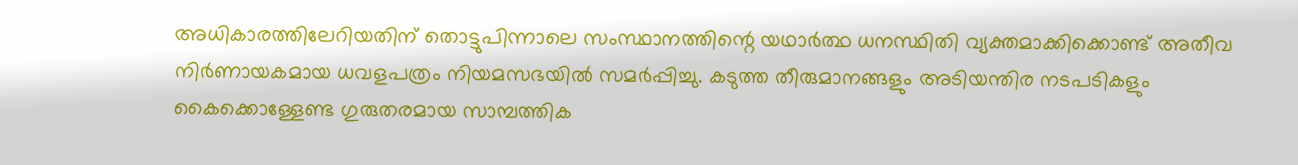അധികാരത്തിലേറിയതിന് തൊട്ടുപിന്നാലെ സംസ്ഥാനത്തിന്റെ യഥാർത്ഥ ധനസ്ഥിതി വ്യക്തമാക്കിക്കൊണ്ട് അതീവ നിർണായകമായ ധവളപത്രം നിയമസഭയിൽ സമർപ്പിച്ചു. കടുത്ത തീരുമാനങ്ങളും അടിയന്തിര നടപടികളും കൈക്കൊള്ളേണ്ട ഗുരുതരമായ സാമ്പത്തിക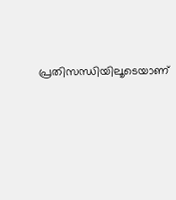പ്രതിസന്ധിയിലൂടെയാണ്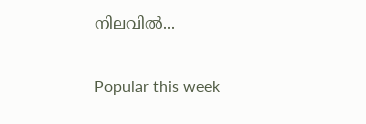നിലവിൽ...

Popular this week